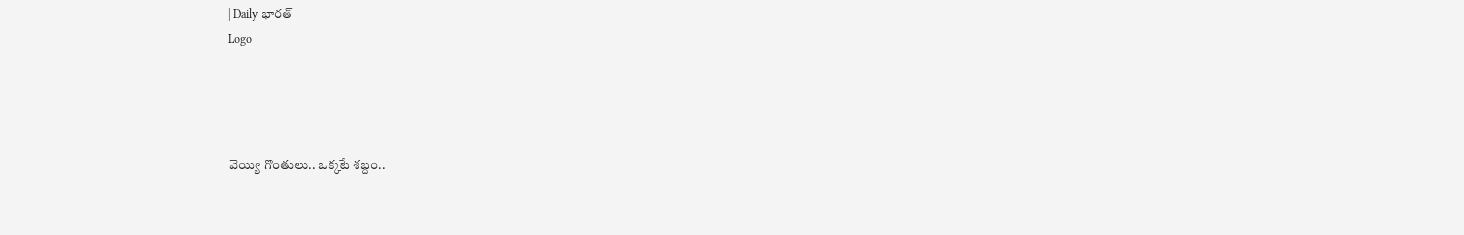| Daily భారత్
Logo




వెయ్యి గొంతులు.. ఒక్కటే శబ్దం..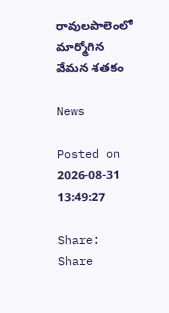రావులపాలెంలో మార్మోగిన వేమన శతకం

News

Posted on 2026-08-31 13:49:27

Share: Share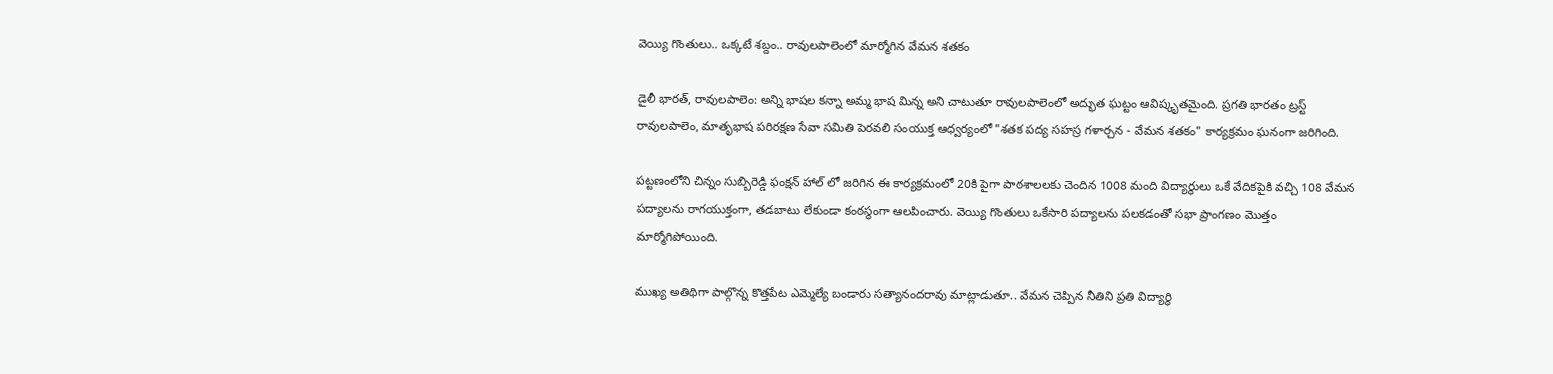వెయ్యి గొంతులు.. ఒక్కటే శబ్దం.. రావులపాలెంలో మార్మోగిన వేమన శతకం

డైలీ భారత్, రావులపాలెం: అన్ని భాషల కన్నా అమ్మ భాష మిన్న అని చాటుతూ రావులపాలెంలో అద్భుత ఘట్టం ఆవిష్కృతమైంది. ప్రగతి భారతం ట్రస్ట్ రావులపాలెం, మాతృభాష పరిరక్షణ సేవా సమితి పెరవలి సంయుక్త ఆధ్వర్యంలో "శతక పద్య సహస్ర గళార్చన - వేమన శతకం" కార్యక్రమం ఘనంగా జరిగింది.

పట్టణంలోని చిన్నం సుబ్బిరెడ్డి ఫంక్షన్ హాల్ లో జరిగిన ఈ కార్యక్రమంలో 20కి పైగా పాఠశాలలకు చెందిన 1008 మంది విద్యార్థులు ఒకే వేదికపైకి వచ్చి 108 వేమన పద్యాలను రాగయుక్తంగా, తడబాటు లేకుండా కంఠస్థంగా ఆలపించారు. వెయ్యి గొంతులు ఒకేసారి పద్యాలను పలకడంతో సభా ప్రాంగణం మొత్తం మార్మోగిపోయింది.

ముఖ్య అతిథిగా పాల్గొన్న కొత్తపేట ఎమ్మెల్యే బండారు సత్యానందరావు మాట్లాడుతూ.. వేమన చెప్పిన నీతిని ప్రతి విద్యార్థి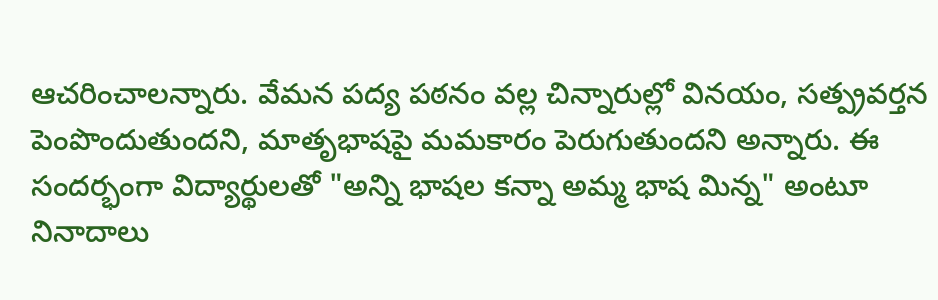ఆచరించాలన్నారు. వేమన పద్య పఠనం వల్ల చిన్నారుల్లో వినయం, సత్ప్రవర్తన పెంపొందుతుందని, మాతృభాషపై మమకారం పెరుగుతుందని అన్నారు. ఈ సందర్భంగా విద్యార్థులతో "అన్ని భాషల కన్నా అమ్మ భాష మిన్న" అంటూ నినాదాలు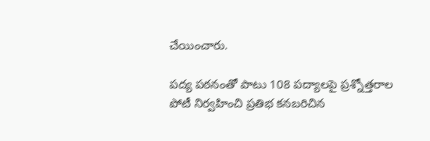చేయించారు.

పద్య పఠనంతో పాటు 108 పద్యాలపై ప్రశ్నోత్తరాల పోటీ నిర్వహించి ప్రతిభ కనబరిచిన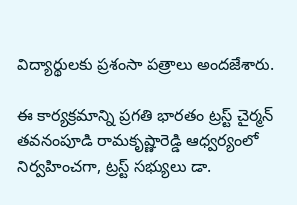విద్యార్థులకు ప్రశంసా పత్రాలు అందజేశారు.

ఈ కార్యక్రమాన్ని ప్రగతి భారతం ట్రస్ట్ చైర్మన్ తవనంపూడి రామకృష్ణారెడ్డి ఆధ్వర్యంలో నిర్వహించగా, ట్రస్ట్ సభ్యులు డా.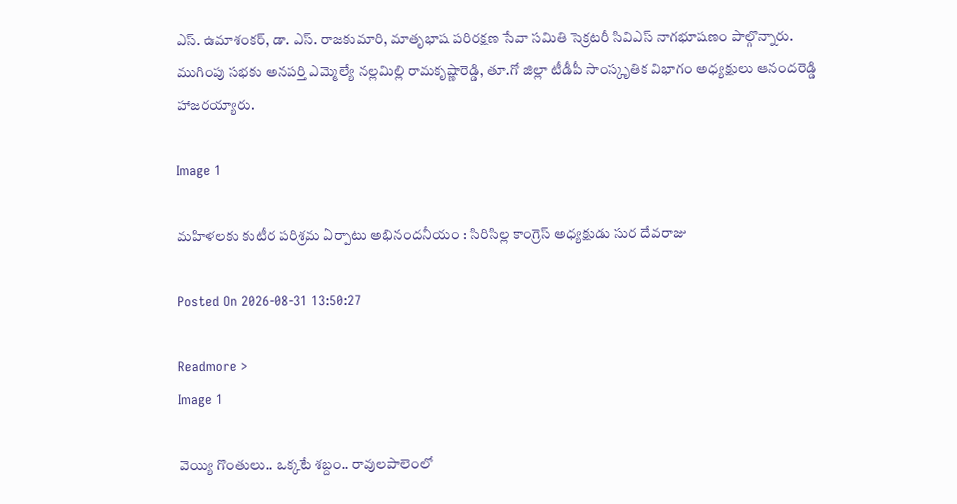ఎస్. ఉమాశంకర్, డా. ఎస్. రాజకుమారి, మాతృభాష పరిరక్షణ సేవా సమితి సెక్రటరీ సివిఎస్ నాగభూషణం పాల్గొన్నారు. ముగింపు సభకు అనపర్తి ఎమ్మెల్యే నల్లమిల్లి రామకృష్ణారెడ్డి, తూ.గో జిల్లా టీడీపీ సాంస్కృతిక విభాగం అధ్యక్షులు ఆనందరెడ్డి హాజరయ్యారు.

Image 1

మహిళలకు కుటీర పరిశ్రమ ఏర్పాటు అభినందనీయం : సిరిసిల్ల కాంగ్రెస్ అధ్యక్షుడు సుర దేవరాజు

Posted On 2026-08-31 13:50:27

Readmore >
Image 1

వెయ్యి గొంతులు.. ఒక్కటే శబ్దం.. రావులపాలెంలో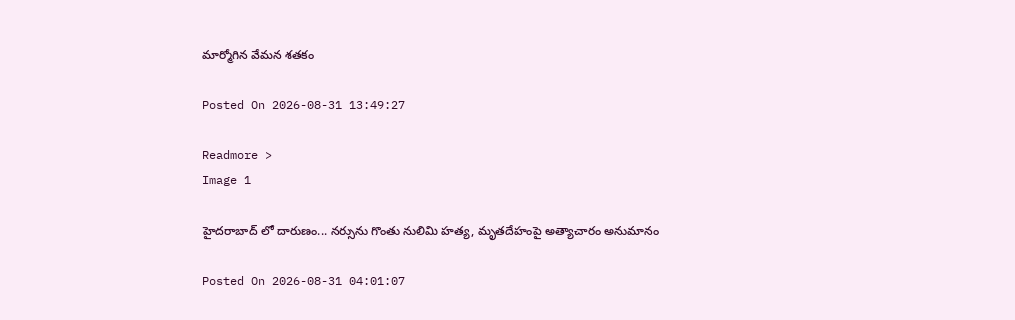మార్మోగిన వేమన శతకం

Posted On 2026-08-31 13:49:27

Readmore >
Image 1

హైదరాబాద్ లో దారుణం... నర్సును గొంతు నులిమి హత్య, మృతదేహంపై అత్యాచారం అనుమానం

Posted On 2026-08-31 04:01:07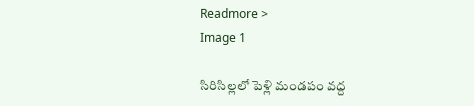Readmore >
Image 1

సిరిసిల్లలో పెళ్లి మండపం వద్ద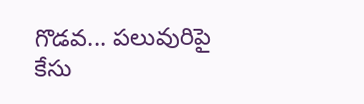గొడవ... పలువురిపై కేసు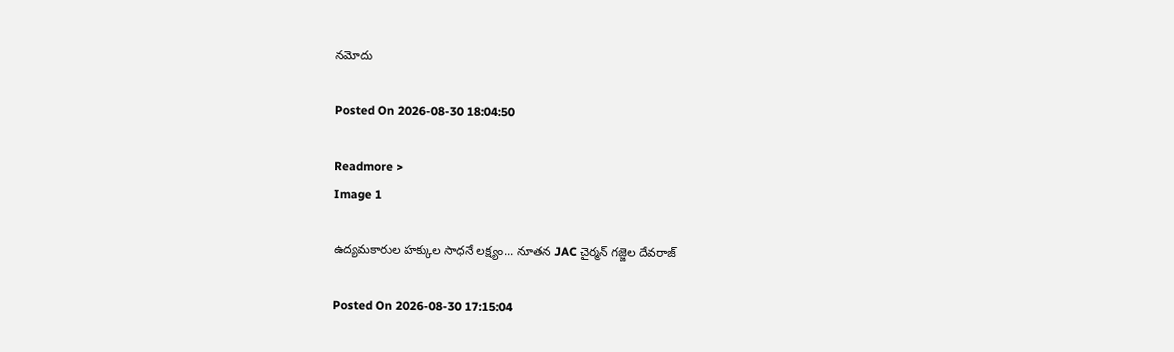నమోదు

Posted On 2026-08-30 18:04:50

Readmore >
Image 1

ఉద్యమకారుల హక్కుల సాధనే లక్ష్యం... నూతన JAC చైర్మన్ గజ్జెల దేవరాజ్

Posted On 2026-08-30 17:15:04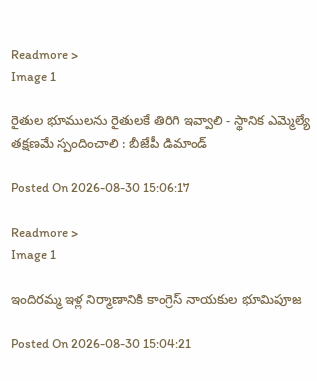Readmore >
Image 1

రైతుల భూములను రైతులకే తిరిగి ఇవ్వాలి - స్థానిక ఎమ్మెల్యే తక్షణమే స్పందించాలి : బీజేపీ డిమాండ్

Posted On 2026-08-30 15:06:17

Readmore >
Image 1

ఇందిరమ్మ ఇళ్ల నిర్మాణానికి కాంగ్రెస్ నాయకుల భూమిపూజ

Posted On 2026-08-30 15:04:21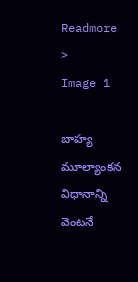Readmore >
Image 1

బాహ్య మూల్యాంకన విధానాన్ని వెంటనే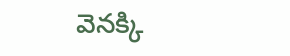వెనక్కి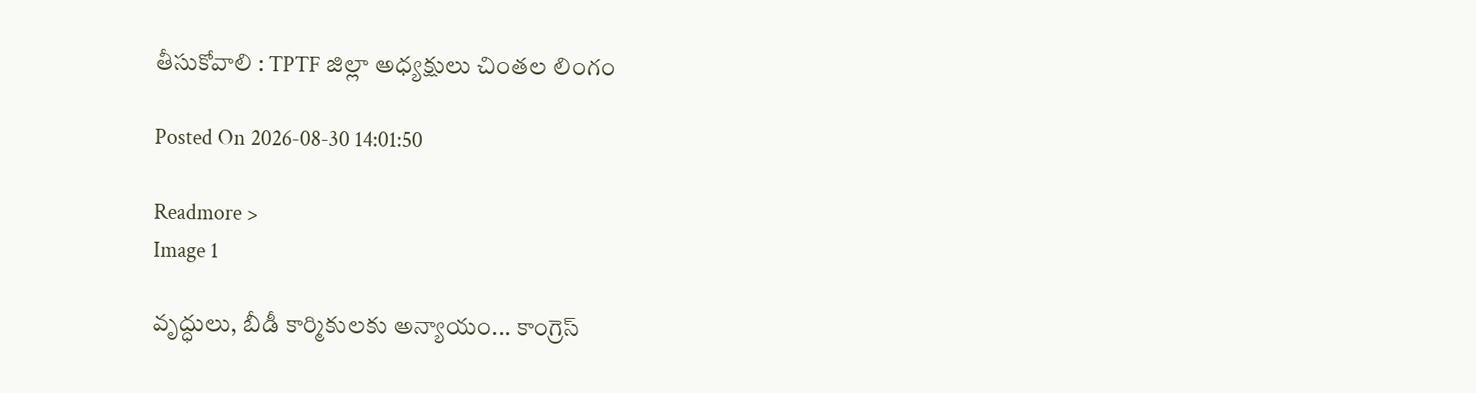తీసుకోవాలి : TPTF జిల్లా అధ్యక్షులు చింతల లింగం

Posted On 2026-08-30 14:01:50

Readmore >
Image 1

వృద్ధులు, బీడీ కార్మికులకు అన్యాయం... కాంగ్రెస్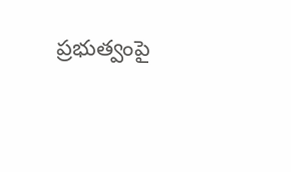ప్రభుత్వంపై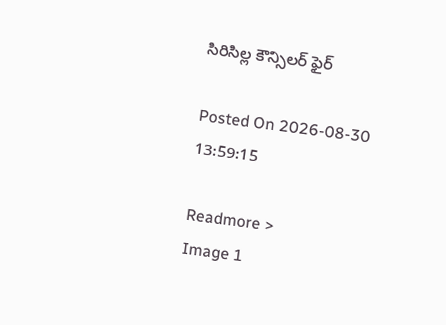సిరిసిల్ల కౌన్సిలర్ ఫైర్

Posted On 2026-08-30 13:59:15

Readmore >
Image 1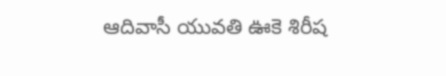ఆదివాసీ యువతి ఊకె శిరీష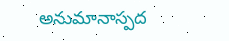అనుమానాస్పద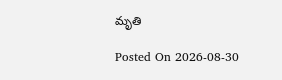మృతి

Posted On 2026-08-30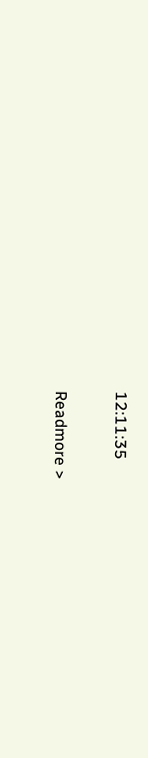12:11:35

Readmore >